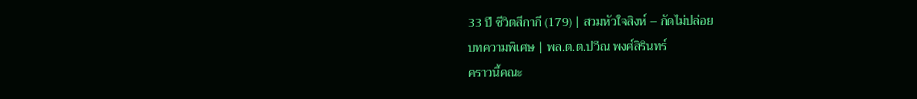33 ปี ชีวิตสีกากี (179) | สวมหัวใจสิงห์ – กัดไม่ปล่อย
บทความพิเศษ | พล.ต.ต.ปวีณ พงศ์สิรินทร์
คราวนี้คณะ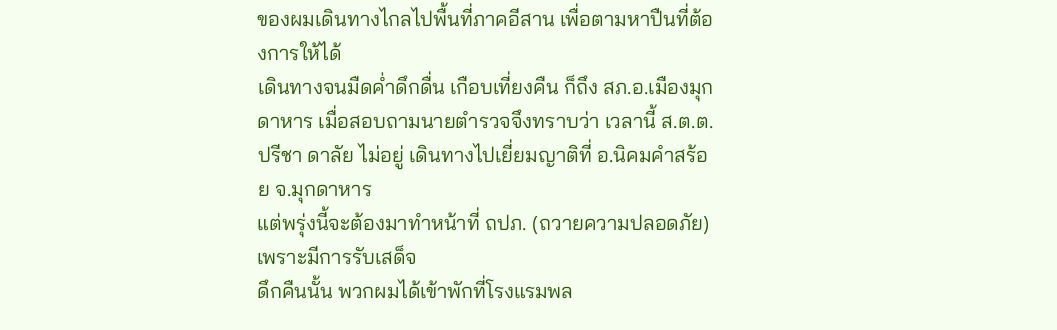ของผมเดินทางไกลไปพื้นที่ภาคอีสาน เพื่อตามหาปืนที่ต้องการให้ได้
เดินทางจนมืดค่ำดึกดื่น เกือบเที่ยงคืน ก็ถึง สภ.อ.เมืองมุกดาหาร เมื่อสอบถามนายตำรวจจึงทราบว่า เวลานี้ ส.ต.ต.ปรีชา ดาลัย ไม่อยู่ เดินทางไปเยี่ยมญาติที่ อ.นิคมคำสร้อย จ.มุกดาหาร
แต่พรุ่งนี้จะต้องมาทำหน้าที่ ถปภ. (ถวายความปลอดภัย) เพราะมีการรับเสด็จ
ดึกคืนนั้น พวกผมได้เข้าพักที่โรงแรมพล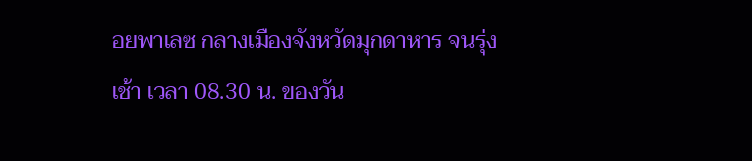อยพาเลซ กลางเมืองจังหวัดมุกดาหาร จนรุ่งเช้า เวลา 08.30 น. ของวัน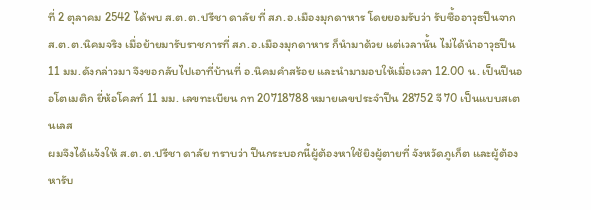ที่ 2 ตุลาคม 2542 ได้พบ ส.ต.ต.ปรีชา ดาลัย ที่ สภ.อ.เมืองมุกดาหาร โดยยอมรับว่า รับซื้ออาวุธปืนจาก ส.ต.ต.นิคมจริง เมื่อย้ายมารับราชการที่ สภ.อ.เมืองมุกดาหาร ก็นำมาด้วย แต่เวลานั้น ไม่ได้นำอาวุธปืน 11 มม.ดังกล่าวมา จึงขอกลับไปเอาที่บ้านที่ อ.นิคมคำสร้อย และนำมามอบให้เมื่อเวลา 12.00 น. เป็นปืนออโตเมติก ยี่ห้อโคลท์ 11 มม. เลขทะเบียน กท 20718788 หมายเลขประจำปืน 28752 จี 70 เป็นแบบสเตนเลส
ผมจึงได้แจ้งให้ ส.ต.ต.ปรีชา ดาลัย ทราบว่า ปืนกระบอกนี้ผู้ต้องหาใช้ยิงผู้ตายที่ จังหวัดภูเก็ต และผู้ต้องหารับ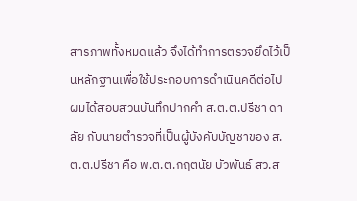สารภาพทั้งหมดแล้ว จึงได้ทำการตรวจยึดไว้เป็นหลักฐานเพื่อใช้ประกอบการดำเนินคดีต่อไป
ผมได้สอบสวนบันทึกปากคำ ส.ต.ต.ปรีชา ดาลัย กับนายตำรวจที่เป็นผู้บังคับบัญชาของ ส.ต.ต.ปรีชา คือ พ.ต.ต.กฤตนัย บัวพันธ์ สว.ส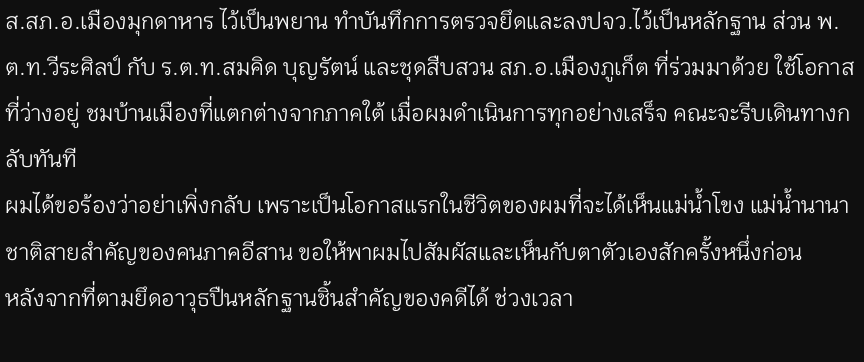ส.สภ.อ.เมืองมุกดาหาร ไว้เป็นพยาน ทำบันทึกการตรวจยึดและลงปจว.ไว้เป็นหลักฐาน ส่วน พ.ต.ท.วีระศิลป์ กับ ร.ต.ท.สมคิด บุญรัตน์ และชุดสืบสวน สภ.อ.เมืองภูเก็ต ที่ร่วมมาด้วย ใช้โอกาสที่ว่างอยู่ ชมบ้านเมืองที่แตกต่างจากภาคใต้ เมื่อผมดำเนินการทุกอย่างเสร็จ คณะจะรีบเดินทางกลับทันที
ผมได้ขอร้องว่าอย่าเพิ่งกลับ เพราะเป็นโอกาสแรกในชีวิตของผมที่จะได้เห็นแม่น้ำโขง แม่น้ำนานาชาติสายสำคัญของคนภาคอีสาน ขอให้พาผมไปสัมผัสและเห็นกับตาตัวเองสักครั้งหนึ่งก่อน
หลังจากที่ตามยึดอาวุธปืนหลักฐานชิ้นสำคัญของคดีได้ ช่วงเวลา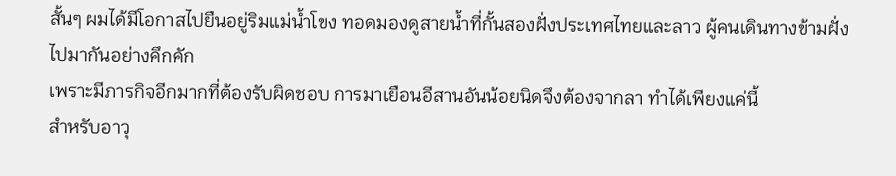สั้นๆ ผมได้มีโอกาสไปยืนอยู่ริมแม่น้ำโขง ทอดมองดูสายน้ำที่กั้นสองฝั่งประเทศไทยและลาว ผู้คนเดินทางข้ามฝั่งไปมากันอย่างคึกคัก
เพราะมีภารกิจอีกมากที่ต้องรับผิดชอบ การมาเยือนอีสานอันน้อยนิดจึงต้องจากลา ทำได้เพียงแค่นี้
สําหรับอาวุ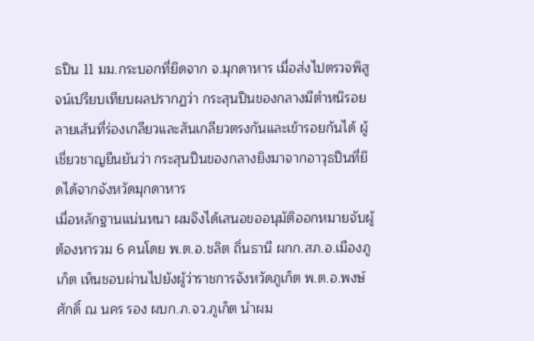ธปืน 11 มม.กระบอกที่ยึดจาก จ.มุกดาหาร เมื่อส่งไปตรวจพิสูจน์เปรียบเทียบผลปรากฏว่า กระสุนปืนของกลางมีตำหนิรอยลายเส้นที่ร่องเกลียวและสันเกลียวตรงกันและเข้ารอยกันได้ ผู้เชี่ยวชาญยืนยันว่า กระสุนปืนของกลางยิงมาจากอาวุธปืนที่ยึดได้จากจังหวัดมุกดาหาร
เมื่อหลักฐานแน่นหนา ผมจึงได้เสนอขออนุมัติออกหมายจับผู้ต้องหารวม 6 คนโดย พ.ต.อ.ชลิต ถิ่นธานี ผกก.สภ.อ.เมืองภูเก็ต เห็นชอบผ่านไปยังผู้ว่าราชการจังหวัดภูเก็ต พ.ต.อ.พงษ์ศักดิ์ ณ นคร รอง ผบก.ภ.จว.ภูเก็ต นำผม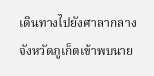เดินทางไปยังศาลากลางจังหวัดภูเก็ตเข้าพบนาย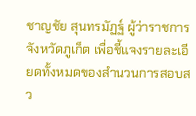ชาญชัย สุนทรมัฏฐ์ ผู้ว่าราชการจังหวัดภูเก็ต เพื่อชี้แจงรายละเอียดทั้งหมดของสำนวนการสอบสว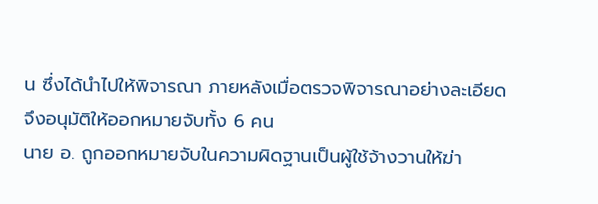น ซึ่งได้นำไปให้พิจารณา ภายหลังเมื่อตรวจพิจารณาอย่างละเอียด จึงอนุมัติให้ออกหมายจับทั้ง 6 คน
นาย อ. ถูกออกหมายจับในความผิดฐานเป็นผู้ใช้จ้างวานให้ฆ่า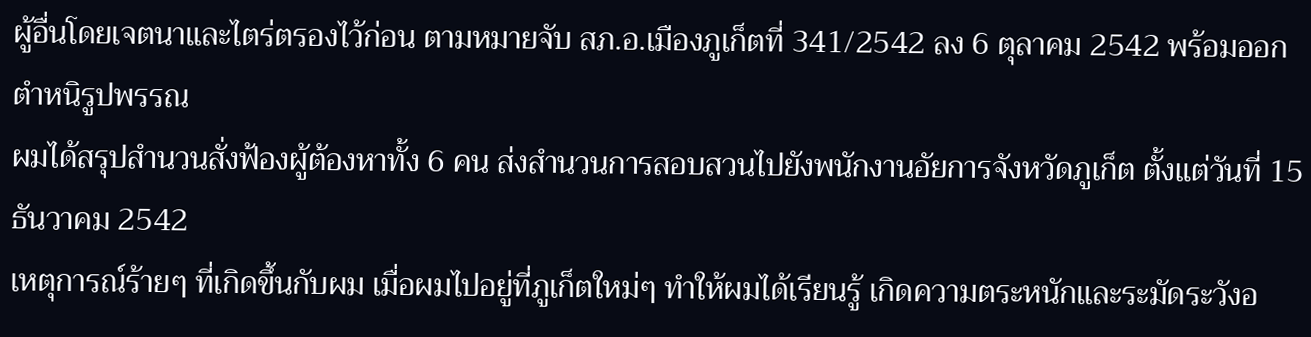ผู้อื่นโดยเจตนาและไตร่ตรองไว้ก่อน ตามหมายจับ สภ.อ.เมืองภูเก็ตที่ 341/2542 ลง 6 ตุลาคม 2542 พร้อมออกตำหนิรูปพรรณ
ผมได้สรุปสำนวนสั่งฟ้องผู้ต้องหาทั้ง 6 คน ส่งสำนวนการสอบสวนไปยังพนักงานอัยการจังหวัดภูเก็ต ตั้งแต่วันที่ 15 ธันวาคม 2542
เหตุการณ์ร้ายๆ ที่เกิดขึ้นกับผม เมื่อผมไปอยู่ที่ภูเก็ตใหม่ๆ ทำให้ผมได้เรียนรู้ เกิดความตระหนักและระมัดระวังอ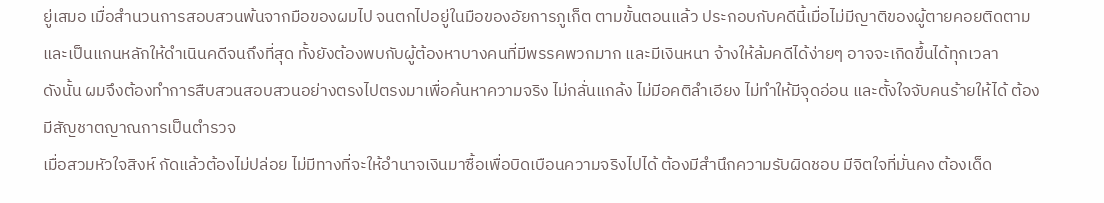ยู่เสมอ เมื่อสำนวนการสอบสวนพ้นจากมือของผมไป จนตกไปอยู่ในมือของอัยการภูเก็ต ตามขั้นตอนแล้ว ประกอบกับคดีนี้เมื่อไม่มีญาติของผู้ตายคอยติดตามและเป็นแกนหลักให้ดำเนินคดีจนถึงที่สุด ทั้งยังต้องพบกับผู้ต้องหาบางคนที่มีพรรคพวกมาก และมีเงินหนา จ้างให้ล้มคดีได้ง่ายๆ อาจจะเกิดขึ้นได้ทุกเวลา
ดังนั้น ผมจึงต้องทำการสืบสวนสอบสวนอย่างตรงไปตรงมาเพื่อค้นหาความจริง ไม่กลั่นแกล้ง ไม่มีอคติลำเอียง ไม่ทำให้มีจุดอ่อน และตั้งใจจับคนร้ายให้ได้ ต้องมีสัญชาตญาณการเป็นตำรวจ
เมื่อสวมหัวใจสิงห์ กัดแล้วต้องไม่ปล่อย ไม่มีทางที่จะให้อำนาจเงินมาซื้อเพื่อบิดเบือนความจริงไปได้ ต้องมีสำนึกความรับผิดชอบ มีจิตใจที่มั่นคง ต้องเด็ด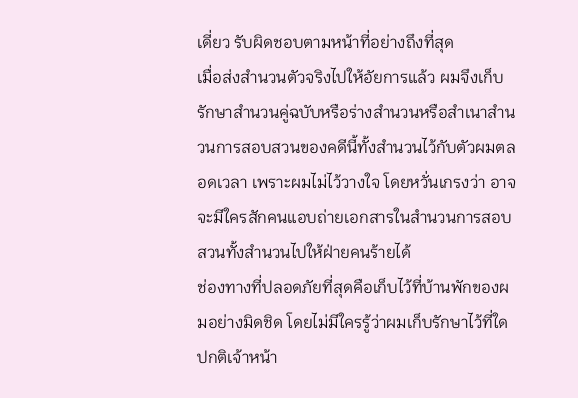เดี่ยว รับผิดชอบตามหน้าที่อย่างถึงที่สุด
เมื่อส่งสำนวนตัวจริงไปให้อัยการแล้ว ผมจึงเก็บรักษาสำนวนคู่ฉบับหรือร่างสำนวนหรือสำเนาสำนวนการสอบสวนของคดีนี้ทั้งสำนวนไว้กับตัวผมตลอดเวลา เพราะผมไม่ไว้วางใจ โดยหวั่นเกรงว่า อาจจะมีใครสักคนแอบถ่ายเอกสารในสำนวนการสอบสวนทั้งสำนวนไปให้ฝ่ายคนร้ายได้
ช่องทางที่ปลอดภัยที่สุดคือเก็บไว้ที่บ้านพักของผมอย่างมิดชิด โดยไม่มีใครรู้ว่าผมเก็บรักษาไว้ที่ใด ปกติเจ้าหน้า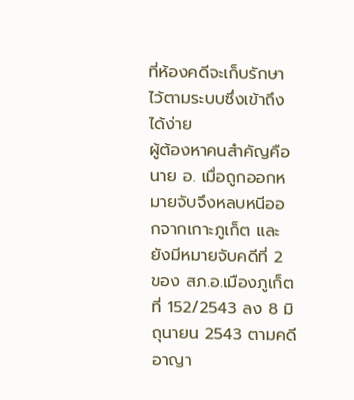ที่ห้องคดีจะเก็บรักษาไว้ตามระบบซึ่งเข้าถึงได้ง่าย
ผู้ต้องหาคนสำคัญคือ นาย อ. เมื่อถูกออกหมายจับจึงหลบหนีออกจากเกาะภูเก็ต และยังมีหมายจับคดีที่ 2 ของ สภ.อ.เมืองภูเก็ต ที่ 152/2543 ลง 8 มิถุนายน 2543 ตามคดีอาญา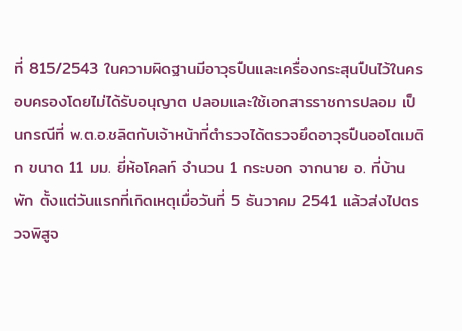ที่ 815/2543 ในความผิดฐานมีอาวุธปืนและเครื่องกระสุนปืนไว้ในครอบครองโดยไม่ได้รับอนุญาต ปลอมและใช้เอกสารราชการปลอม เป็นกรณีที่ พ.ต.อ.ชลิตกับเจ้าหน้าที่ตำรวจได้ตรวจยึดอาวุธปืนออโตเมติก ขนาด 11 มม. ยี่ห้อโคลท์ จำนวน 1 กระบอก จากนาย อ. ที่บ้านพัก ตั้งแต่วันแรกที่เกิดเหตุเมื่อวันที่ 5 ธันวาคม 2541 แล้วส่งไปตรวจพิสูจ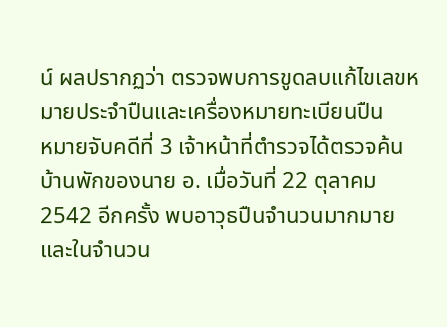น์ ผลปรากฏว่า ตรวจพบการขูดลบแก้ไขเลขหมายประจำปืนและเครื่องหมายทะเบียนปืน
หมายจับคดีที่ 3 เจ้าหน้าที่ตำรวจได้ตรวจค้นบ้านพักของนาย อ. เมื่อวันที่ 22 ตุลาคม 2542 อีกครั้ง พบอาวุธปืนจำนวนมากมายและในจำนวน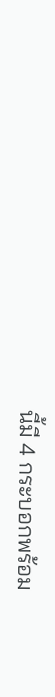นี้มี 4 กระบอกพร้อม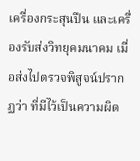เครื่องกระสุนปืน และเครื่องรับส่งวิทยุคมนาคม เมื่อส่งไปตรวจพิสูจน์ปรากฏว่า ที่มีไว้เป็นความผิด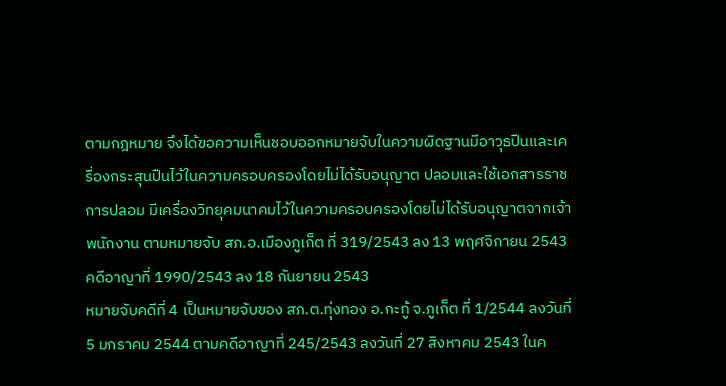ตามกฎหมาย จึงได้ขอความเห็นชอบออกหมายจับในความผิดฐานมีอาวุธปืนและเครื่องกระสุนปืนไว้ในความครอบครองโดยไม่ได้รับอนุญาต ปลอมและใช้เอกสารราชการปลอม มีเครื่องวิทยุคมนาคมไว้ในความครอบครองโดยไม่ได้รับอนุญาตจากเจ้าพนักงาน ตามหมายจับ สภ.อ.เมืองภูเก็ต ที่ 319/2543 ลง 13 พฤศจิกายน 2543 คดีอาญาที่ 1990/2543 ลง 18 กันยายน 2543
หมายจับคดีที่ 4 เป็นหมายจับของ สภ.ต.ทุ่งทอง อ.กะทู้ จ.ภูเก็ต ที่ 1/2544 ลงวันที่ 5 มกราคม 2544 ตามคดีอาญาที่ 245/2543 ลงวันที่ 27 สิงหาคม 2543 ในค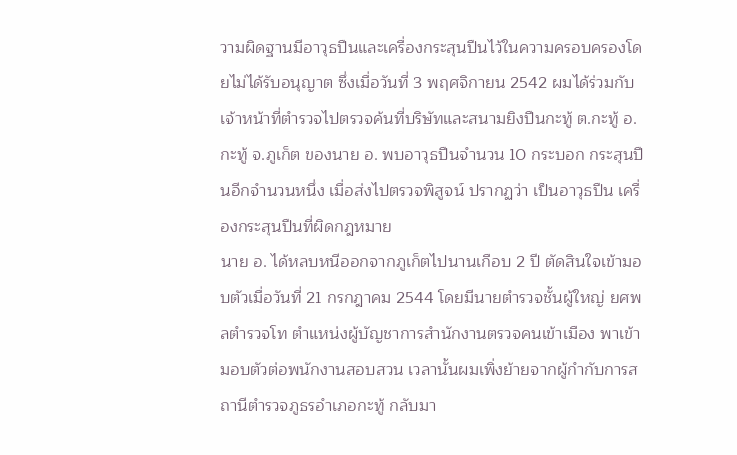วามผิดฐานมีอาวุธปืนและเครื่องกระสุนปืนไว้ในความครอบครองโดยไม่ได้รับอนุญาต ซึ่งเมื่อวันที่ 3 พฤศจิกายน 2542 ผมได้ร่วมกับเจ้าหน้าที่ตำรวจไปตรวจค้นที่บริษัทและสนามยิงปืนกะทู้ ต.กะทู้ อ.กะทู้ จ.ภูเก็ต ของนาย อ. พบอาวุธปืนจำนวน 10 กระบอก กระสุนปืนอีกจำนวนหนึ่ง เมื่อส่งไปตรวจพิสูจน์ ปรากฏว่า เป็นอาวุธปืน เครื่องกระสุนปืนที่ผิดกฎหมาย
นาย อ. ได้หลบหนีออกจากภูเก็ตไปนานเกือบ 2 ปี ตัดสินใจเข้ามอบตัวเมื่อวันที่ 21 กรกฎาคม 2544 โดยมีนายตำรวจชั้นผู้ใหญ่ ยศพลตำรวจโท ตำแหน่งผู้บัญชาการสำนักงานตรวจคนเข้าเมือง พาเข้ามอบตัวต่อพนักงานสอบสวน เวลานั้นผมเพิ่งย้ายจากผู้กำกับการสถานีตำรวจภูธรอำเภอกะทู้ กลับมา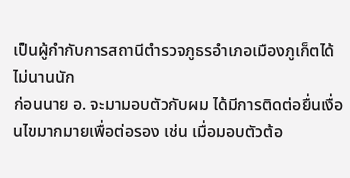เป็นผู้กำกับการสถานีตำรวจภูธรอำเภอเมืองภูเก็ตได้ไม่นานนัก
ก่อนนาย อ. จะมามอบตัวกับผม ได้มีการติดต่อยื่นเงื่อนไขมากมายเพื่อต่อรอง เช่น เมื่อมอบตัวต้อ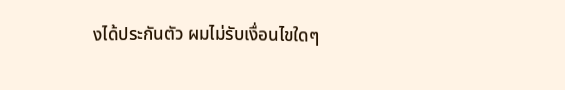งได้ประกันตัว ผมไม่รับเงื่อนไขใดๆ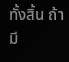ทั้งสิ้น ถ้ามี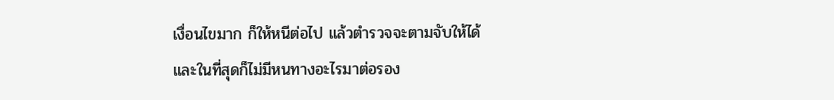เงื่อนไขมาก ก็ให้หนีต่อไป แล้วตำรวจจะตามจับให้ได้
และในที่สุดก็ไม่มีหนทางอะไรมาต่อรอง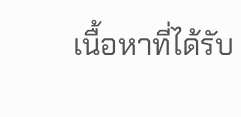เนื้อหาที่ได้รับ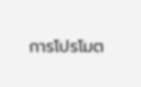การโปรโมต